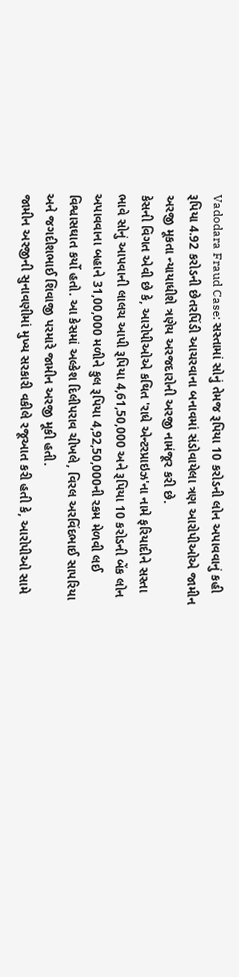Vadodara Fraud Case: સસ્તામાં સોનું તેમજ રૂપિયા 10 કરોડની લોન અપાવવાનું કહી રૂપિયા 4.92 કરોડની છેતરપિંડી આચરવાના બનાવમાં સંડોવાયેલા ત્રણ આરોપીઓએ જામીન અરજી મૂકતા ન્યાયાધીશે ત્રણેય અરજદારોની અરજી નામંજૂર કરી છે.
કેસની વિગત એવી છે કે, આરોપીઓએ કથિત 'રાધે એન્ટરપ્રાઇઝ'ના નામે ફરિયાદીને સસ્તા ભાવે સોનું આપવાની લાલચ આપી રૂપિયા 4,61,50,000 અને રૂપિયા 10 કરોડની બેંક લોન અપાવવાના બહાને 31,00,000 મળીને કુલ રૂપિયા 4,92,50,000ની રકમ મેળવી લઈ વિશ્વાસઘાત કર્યો હતો. આ કેસમાં અલ્કેશ દિલીપરાવ ચીખલે, વિરલ અરવિંદભાઈ સાપરિયા અને જગદીશભાઈ શિવાજી પરમારે જામીન અરજી મૂકી હતી.
જામીન અરજીની સુનાવણીમાં મુખ્ય સરકારી વકીલે રજૂઆત કરી હતી કે, આરોપીઓ સામે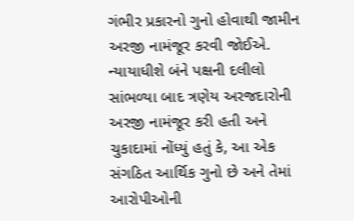ગંભીર પ્રકારનો ગુનો હોવાથી જામીન અરજી નામંજૂર કરવી જોઈએ. ન્યાયાધીશે બંને પક્ષની દલીલો સાંભળ્યા બાદ ત્રણેય અરજદારોની અરજી નામંજૂર કરી હતી અને ચુકાદામાં નોંધ્યું હતું કે, આ એક સંગઠિત આર્થિક ગુનો છે અને તેમાં આરોપીઓની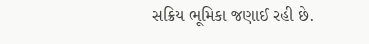સક્રિય ભૂમિકા જણાઈ રહી છે.